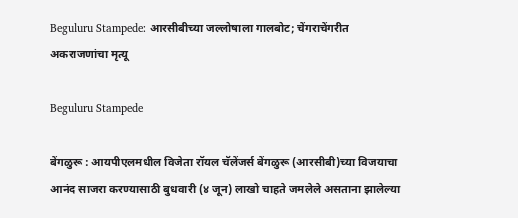Beguluru Stampede: आरसीबीच्या जल्लोषाला गालबोट; चेंगराचेंगरीत अकराजणांचा मृत्यू

Beguluru Stampede

बेंगळुरू : आयपीएलमधील विजेता रॉयल चॅलेंजर्स बेंगळुरू (आरसीबी)च्या विजयाचा आनंद साजरा करण्यासाठी बुधवारी (४ जून) लाखो चाहते जमलेले असताना झालेल्या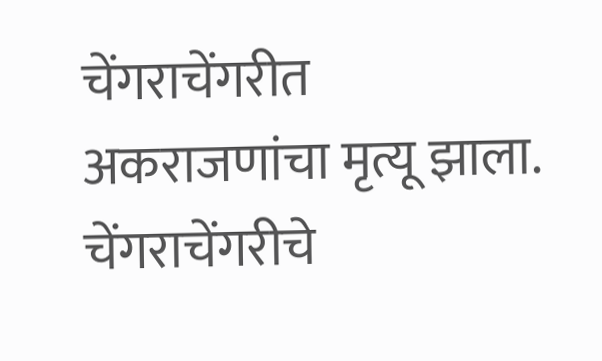चेंगराचेंगरीत अकराजणांचा मृत्यू झाला. चेंगराचेंगरीचे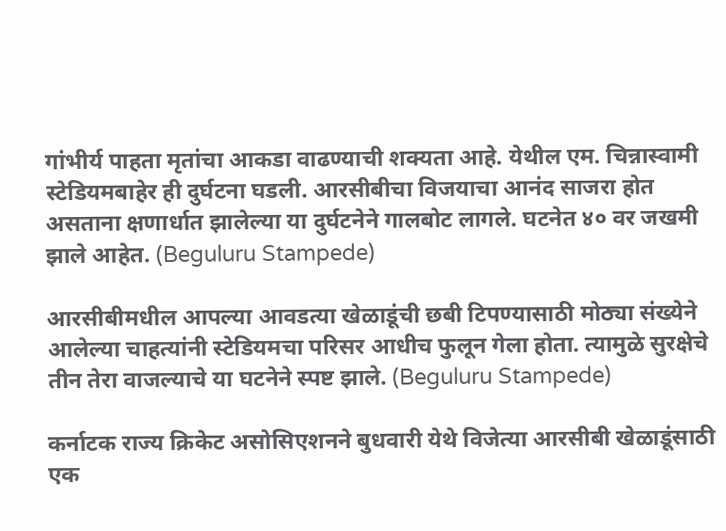गांभीर्य पाहता मृतांचा आकडा वाढण्याची शक्यता आहे. येथील एम. चिन्नास्वामी स्टेडियमबाहेर ही दुर्घटना घडली. आरसीबीचा विजयाचा आनंद साजरा होत असताना क्षणार्धात झालेल्या या दुर्घटनेने गालबोट लागले. घटनेत ४० वर जखमी झाले आहेत. (Beguluru Stampede)

आरसीबीमधील आपल्या आवडत्या खेळाडूंची छबी टिपण्यासाठी मोठ्या संख्येने आलेल्या चाहत्यांनी स्टेडियमचा परिसर आधीच फुलून गेला होता. त्यामुळे सुरक्षेचे तीन तेरा वाजल्याचे या घटनेने स्पष्ट झाले. (Beguluru Stampede)

कर्नाटक राज्य क्रिकेट असोसिएशनने बुधवारी येथे विजेत्या आरसीबी खेळाडूंसाठी एक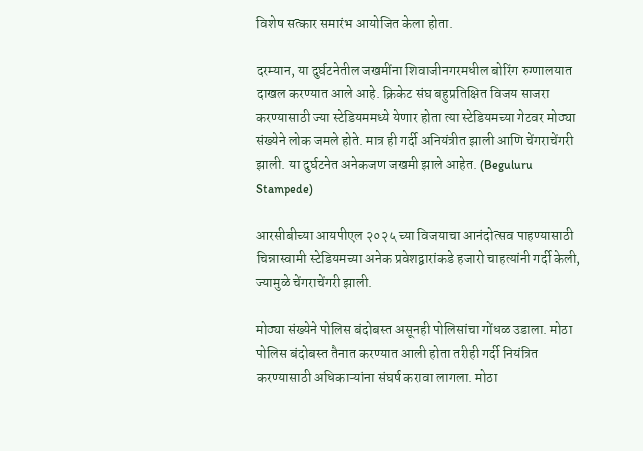विशेष सत्कार समारंभ आयोजित केला होता.

दरम्यान, या दुर्घटनेतील जखमींना शिवाजीनगरमधील बोरिंग रुग्णालयात दाखल करण्यात आले आहे. क्रिकेट संघ बहुप्रतिक्षित विजय साजरा करण्यासाठी ज्या स्टेडियममध्ये येणार होता त्या स्टेडियमच्या गेटवर मोठ्या संख्येने लोक जमले होते. मात्र ही गर्दी अनियंत्रीत झाली आणि चेंगराचेंगरी झाली. या दुर्घटनेत अनेकजण जखमी झाले आहेत. (Beguluru Stampede)

आरसीबीच्या आयपीएल २०२५ च्या विजयाचा आनंदोत्सव पाहण्यासाठी चिन्नास्वामी स्टेडियमच्या अनेक प्रवेशद्वारांकडे हजारो चाहत्यांनी गर्दी केली, ज्यामुळे चेंगराचेंगरी झाली.

मोठ्या संख्येने पोलिस बंदोबस्त असूनही पोलिसांचा गोंधळ उडाला. मोठा पोलिस बंदोबस्त तैनात करण्यात आली होता तरीही गर्दी नियंत्रित करण्यासाठी अधिकाऱ्यांना संघर्ष करावा लागला. मोठा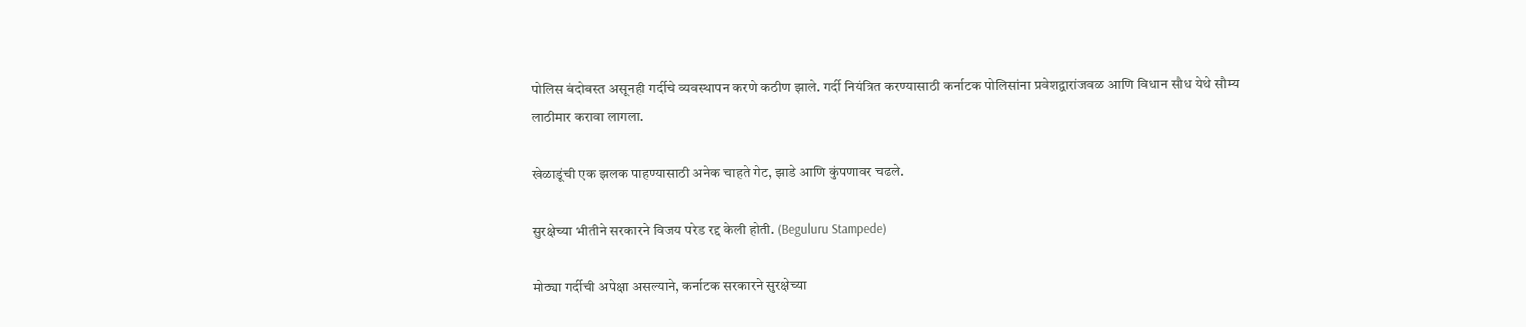पोलिस बंदोबस्त असूनही गर्दीचे व्यवस्थापन करणे कठीण झाले. गर्दी नियंत्रित करण्यासाठी कर्नाटक पोलिसांना प्रवेशद्वारांजवळ आणि विधान सौध येथे सौम्य लाठीमार करावा लागला.

खेळाडूंची एक झलक पाहण्यासाठी अनेक चाहते गेट, झाडे आणि कुंपणावर चढले.

सुरक्षेच्या भीतीने सरकारने विजय परेड रद्द केली होती. (Beguluru Stampede)

मोठ्या गर्दीची अपेक्षा असल्याने, कर्नाटक सरकारने सुरक्षेच्या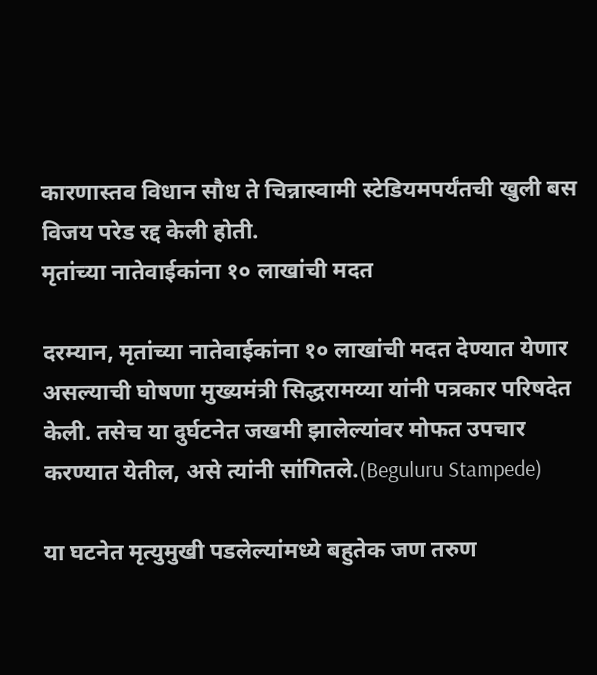कारणास्तव विधान सौध ते चिन्नास्वामी स्टेडियमपर्यंतची खुली बस विजय परेड रद्द केली होती.
मृतांच्या नातेवाईकांना १० लाखांची मदत

दरम्यान, मृतांच्या नातेवाईकांना १० लाखांची मदत देण्यात येणार असल्याची घोषणा मुख्यमंत्री सिद्धरामय्या यांनी पत्रकार परिषदेत केली. तसेच या दुर्घटनेत जखमी झालेल्यांवर मोफत उपचार करण्यात येतील, असे त्यांनी सांगितले.(Beguluru Stampede)

या घटनेत मृत्युमुखी पडलेल्यांमध्ये बहुतेक जण तरुण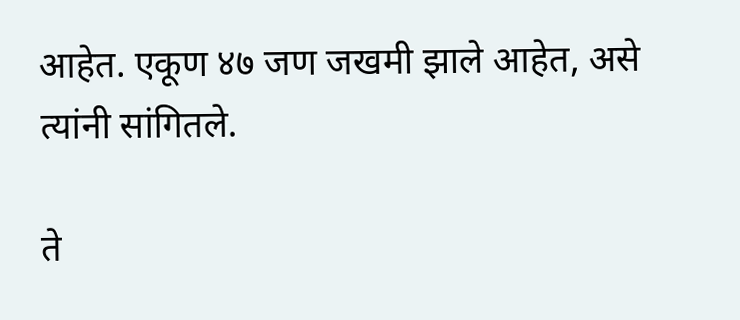आहेत. एकूण ४७ जण जखमी झाले आहेत, असे त्यांनी सांगितले.

ते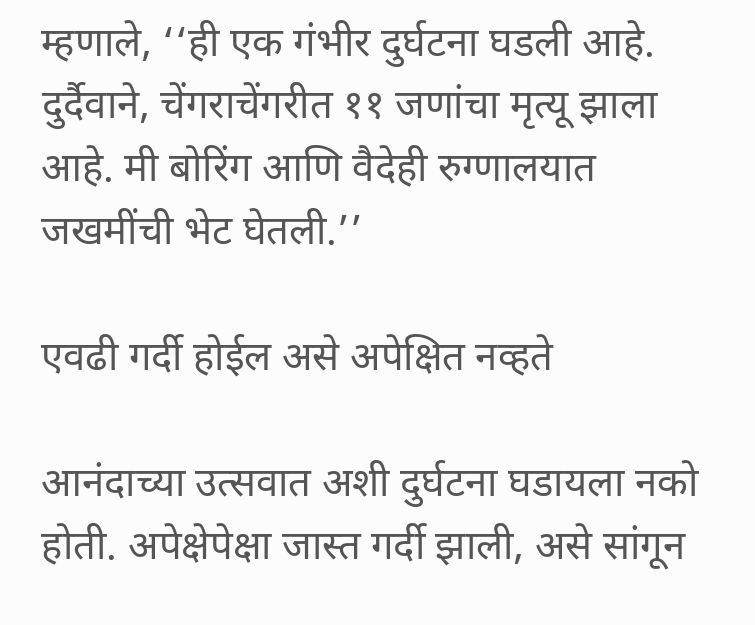म्हणाले, ‘‘ही एक गंभीर दुर्घटना घडली आहे. दुर्दैवाने, चेंगराचेंगरीत ११ जणांचा मृत्यू झाला आहे. मी बोरिंग आणि वैदेही रुग्णालयात जखमींची भेट घेतली.’’

एवढी गर्दी होईल असे अपेक्षित नव्हते

आनंदाच्या उत्सवात अशी दुर्घटना घडायला नको होती. अपेक्षेपेक्षा जास्त गर्दी झाली, असे सांगून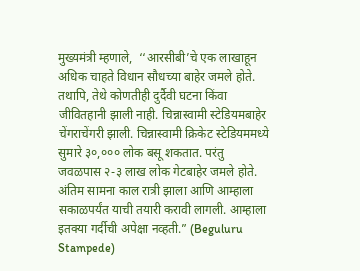मुख्यमंत्री म्हणाले,  ‘‘आरसीबी’चे एक लाखाहून अधिक चाहते विधान सौधच्या बाहेर जमले होते. तथापि, तेथे कोणतीही दुर्दैवी घटना किंवा जीवितहानी झाली नाही. चिन्नास्वामी स्टेडियमबाहेर चेंगराचेंगरी झाली. चिन्नास्वामी क्रिकेट स्टेडियममध्ये सुमारे ३०,००० लोक बसू शकतात. परंतु जवळपास २-३ लाख लोक गेटबाहेर जमले होते. अंतिम सामना काल रात्री झाला आणि आम्हाला सकाळपर्यंत याची तयारी करावी लागली. आम्हाला इतक्या गर्दीची अपेक्षा नव्हती.” (Beguluru Stampede)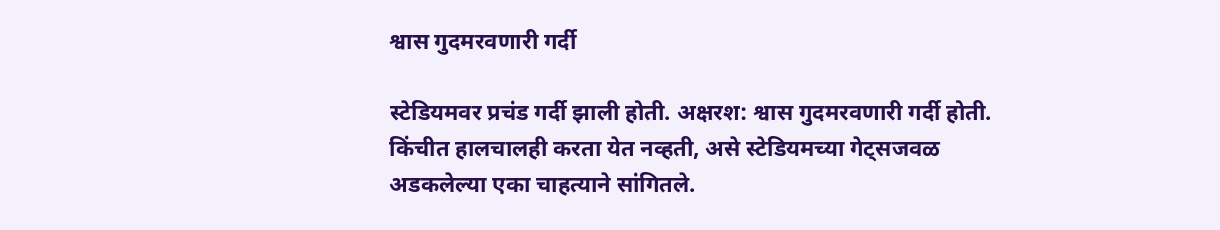श्वास गुदमरवणारी गर्दी

स्टेडियमवर प्रचंड गर्दी झाली होती. अक्षरश: श्वास गुदमरवणारी गर्दी होती. किंचीत हालचालही करता येत नव्हती, असे स्टेडियमच्या गेट्सजवळ अडकलेल्या एका चाहत्याने सांगितले.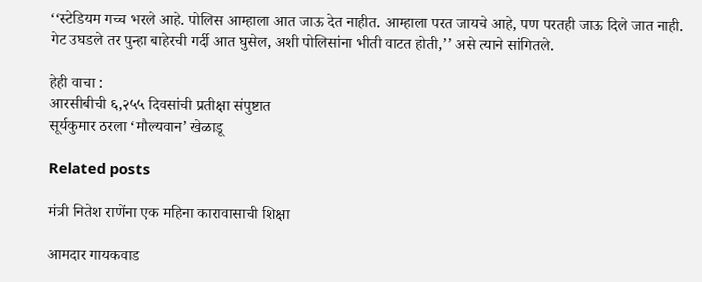‘‘स्टेडियम गच्च भरले आहे. पोलिस आम्हाला आत जाऊ देत नाहीत. आम्हाला परत जायचे आहे, पण परतही जाऊ दिले जात नाही. गेट उघडले तर पुन्हा बाहेरची गर्दी आत घुसेल, अशी पोलिसांना भीती वाटत होती,’’ असे त्याने सांगितले.

हेही वाचा :
आरसीबीची ६,२५५ दिवसांची प्रतीक्षा संपुष्टात
सूर्यकुमार ठरला ‘मौल्यवान’ खेळाडू

Related posts

मंत्री नितेश राणेंना एक महिना कारावासाची शिक्षा

आमदार गायकवाड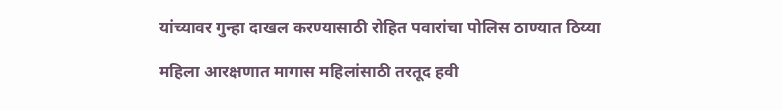यांच्यावर गुन्हा दाखल करण्यासाठी रोहित पवारांचा पोलिस ठाण्यात ठिय्या

महिला आरक्षणात मागास महिलांसाठी तरतूद हवी